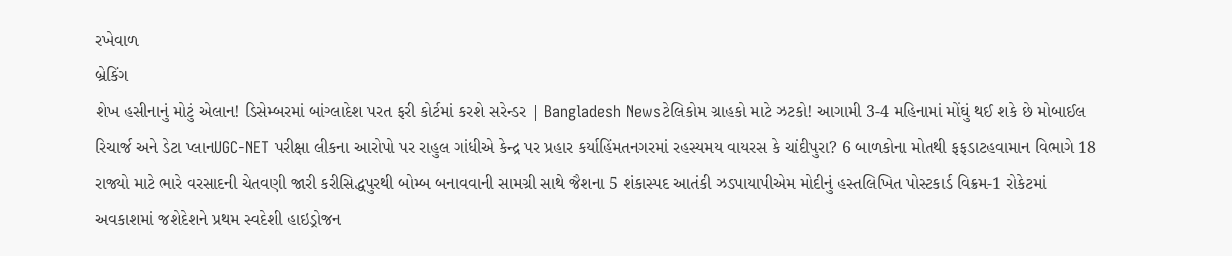રખેવાળ
બ્રેકિંગ
શેખ હસીનાનું મોટું એલાન! ડિસેમ્બરમાં બાંગ્લાદેશ પરત ફરી કોર્ટમાં કરશે સરેન્ડર | Bangladesh Newsટેલિકોમ ગ્રાહકો માટે ઝટકો! આગામી 3-4 મહિનામાં મોંઘું થઈ શકે છે મોબાઈલ રિચાર્જ અને ડેટા પ્લાનUGC-NET પરીક્ષા લીકના આરોપો પર રાહુલ ગાંધીએ કેન્દ્ર પર પ્રહાર કર્યાહિંમતનગરમાં રહસ્યમય વાયરસ કે ચાંદીપુરા? 6 બાળકોના મોતથી ફફડાટહવામાન વિભાગે 18 રાજ્યો માટે ભારે વરસાદની ચેતવણી જારી કરીસિદ્ધપુરથી બોમ્બ બનાવવાની સામગ્રી સાથે જૈશના 5 શંકાસ્પદ આતંકી ઝડપાયાપીએમ મોદીનું હસ્તલિખિત પોસ્ટકાર્ડ વિક્રમ-1 રોકેટમાં અવકાશમાં જશેદેશને પ્રથમ સ્વદેશી હાઇડ્રોજન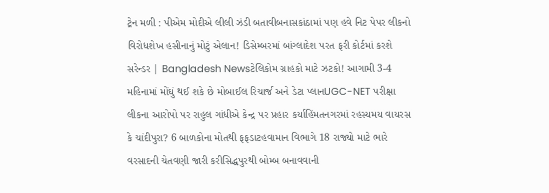ટ્રેન મળી : પીએમ મોદીએ લીલી ઝંડી બતાવીબનાસકાંઠામાં પણ હવે નિટ પેપર લીકનો વિરોધશેખ હસીનાનું મોટું એલાન! ડિસેમ્બરમાં બાંગ્લાદેશ પરત ફરી કોર્ટમાં કરશે સરેન્ડર | Bangladesh Newsટેલિકોમ ગ્રાહકો માટે ઝટકો! આગામી 3-4 મહિનામાં મોંઘું થઈ શકે છે મોબાઈલ રિચાર્જ અને ડેટા પ્લાનUGC-NET પરીક્ષા લીકના આરોપો પર રાહુલ ગાંધીએ કેન્દ્ર પર પ્રહાર કર્યાહિંમતનગરમાં રહસ્યમય વાયરસ કે ચાંદીપુરા? 6 બાળકોના મોતથી ફફડાટહવામાન વિભાગે 18 રાજ્યો માટે ભારે વરસાદની ચેતવણી જારી કરીસિદ્ધપુરથી બોમ્બ બનાવવાની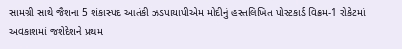સામગ્રી સાથે જૈશના 5 શંકાસ્પદ આતંકી ઝડપાયાપીએમ મોદીનું હસ્તલિખિત પોસ્ટકાર્ડ વિક્રમ-1 રોકેટમાં અવકાશમાં જશેદેશને પ્રથમ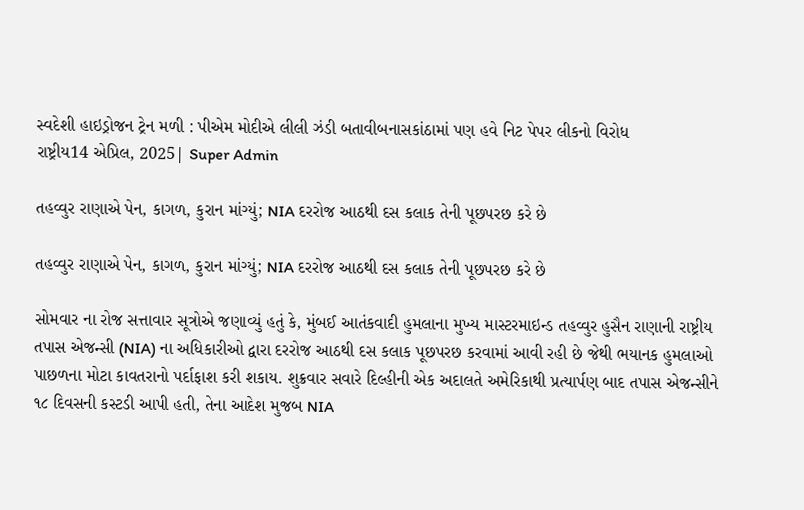સ્વદેશી હાઇડ્રોજન ટ્રેન મળી : પીએમ મોદીએ લીલી ઝંડી બતાવીબનાસકાંઠામાં પણ હવે નિટ પેપર લીકનો વિરોધ
રાષ્ટ્રીય14 એપ્રિલ, 2025| Super Admin

તહવ્વુર રાણાએ પેન, કાગળ, કુરાન માંગ્યું; NIA દરરોજ આઠથી દસ કલાક તેની પૂછપરછ કરે છે

તહવ્વુર રાણાએ પેન, કાગળ, કુરાન માંગ્યું; NIA દરરોજ આઠથી દસ કલાક તેની પૂછપરછ કરે છે

સોમવાર ના રોજ સત્તાવાર સૂત્રોએ જણાવ્યું હતું કે, મુંબઈ આતંકવાદી હુમલાના મુખ્ય માસ્ટરમાઇન્ડ તહવ્વુર હુસૈન રાણાની રાષ્ટ્રીય તપાસ એજન્સી (NIA) ના અધિકારીઓ દ્વારા દરરોજ આઠથી દસ કલાક પૂછપરછ કરવામાં આવી રહી છે જેથી ભયાનક હુમલાઓ પાછળના મોટા કાવતરાનો પર્દાફાશ કરી શકાય. શુક્રવાર સવારે દિલ્હીની એક અદાલતે અમેરિકાથી પ્રત્યાર્પણ બાદ તપાસ એજન્સીને ૧૮ દિવસની કસ્ટડી આપી હતી, તેના આદેશ મુજબ NIA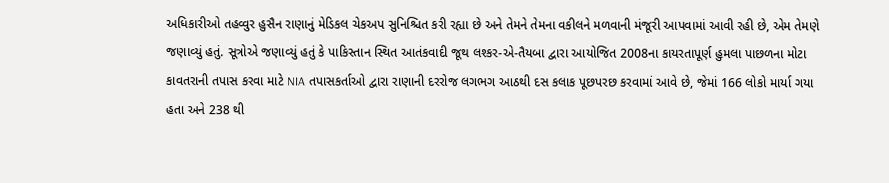અધિકારીઓ તહવ્વુર હુસૈન રાણાનું મેડિકલ ચેકઅપ સુનિશ્ચિત કરી રહ્યા છે અને તેમને તેમના વકીલને મળવાની મંજૂરી આપવામાં આવી રહી છે, એમ તેમણે જણાવ્યું હતું. સૂત્રોએ જણાવ્યું હતું કે પાકિસ્તાન સ્થિત આતંકવાદી જૂથ લશ્કર-એ-તૈયબા દ્વારા આયોજિત 2008ના કાયરતાપૂર્ણ હુમલા પાછળના મોટા કાવતરાની તપાસ કરવા માટે NIA તપાસકર્તાઓ દ્વારા રાણાની દરરોજ લગભગ આઠથી દસ કલાક પૂછપરછ કરવામાં આવે છે, જેમાં 166 લોકો માર્યા ગયા હતા અને 238 થી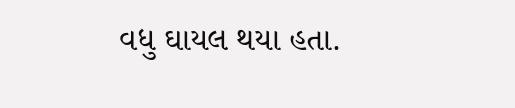વધુ ઘાયલ થયા હતા.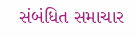સંબંધિત સમાચાર